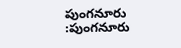పుంగనూరు :పుంగనూరు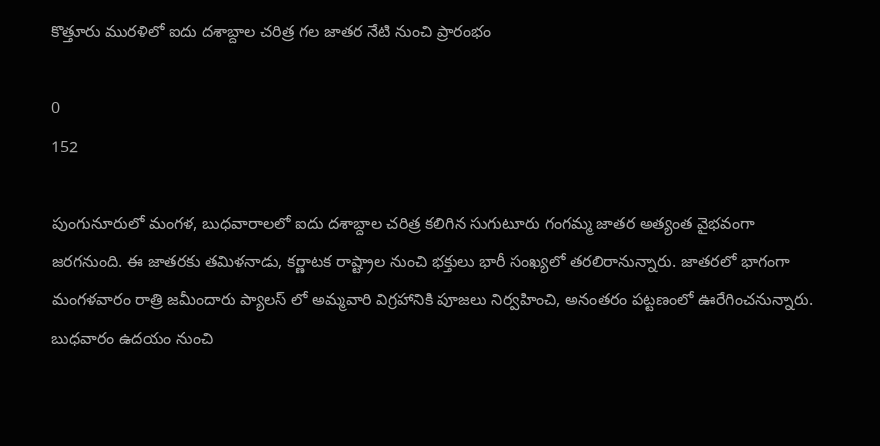కొత్తూరు మురళిలో ఐదు దశాబ్దాల చరిత్ర గల జాతర నేటి నుంచి ప్రారంభం

0
152

పుంగునూరులో మంగళ, బుధవారాలలో ఐదు దశాబ్దాల చరిత్ర కలిగిన సుగుటూరు గంగమ్మ జాతర అత్యంత వైభవంగా జరగనుంది. ఈ జాతరకు తమిళనాడు, కర్ణాటక రాష్ట్రాల నుంచి భక్తులు భారీ సంఖ్యలో తరలిరానున్నారు. జాతరలో భాగంగా మంగళవారం రాత్రి జమీందారు ప్యాలస్ లో అమ్మవారి విగ్రహానికి పూజలు నిర్వహించి, అనంతరం పట్టణంలో ఊరేగించనున్నారు. బుధవారం ఉదయం నుంచి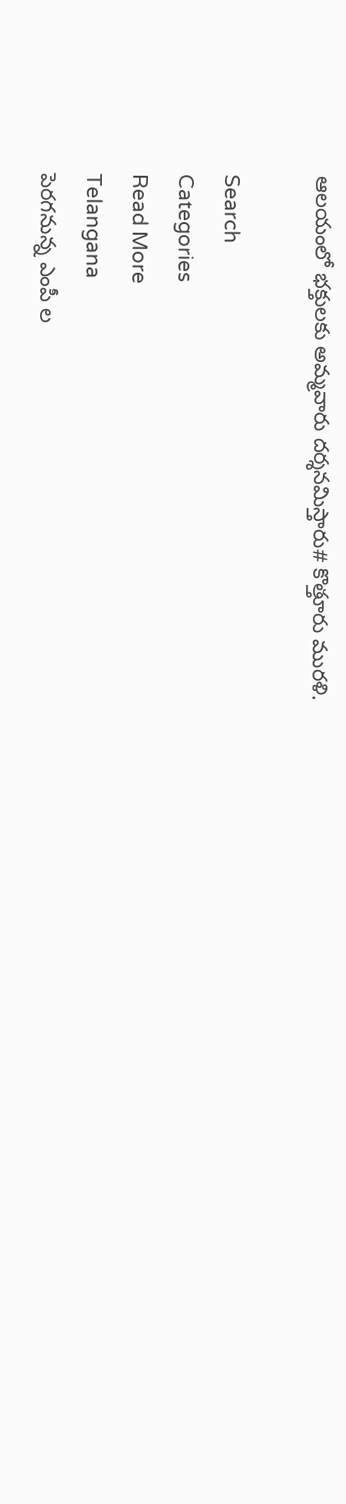ఆలయంలో భక్తులకు అమ్మవారు దర్శనమిస్తారు# కొత్తూరు మురళి.

Search
Categories
Read More
Telangana
పెరగనున్న ఎంపీ ల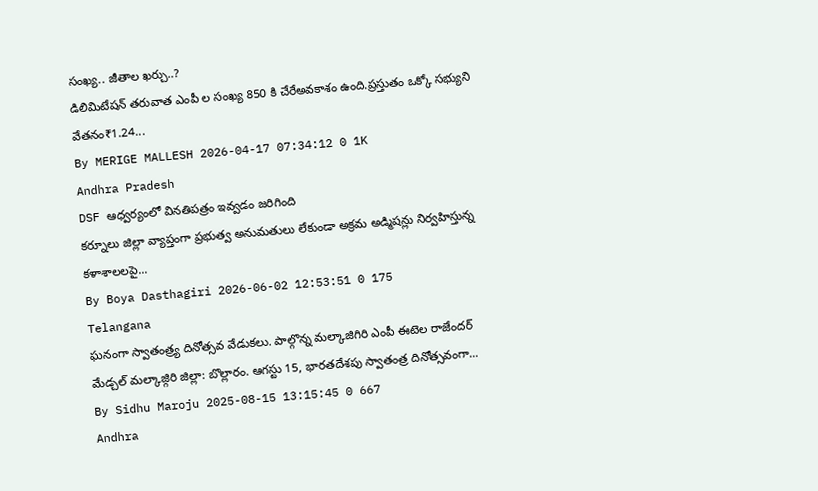సంఖ్య.. జీతాల ఖర్చు..?
డిలిమిటేషన్ తరువాత ఎంపీ ల సంఖ్య 850 కి చేరేఅవకాశం ఉంది.ప్రస్తుతం ఒక్కో సభ్యుని వేతనం₹1.24...
By MERIGE MALLESH 2026-04-17 07:34:12 0 1K
Andhra Pradesh
DSF ఆధ్వర్యంలో వినతిపత్రం ఇవ్వడం జరిగింది
కర్నూలు జిల్లా వ్యాప్తంగా ప్రభుత్వ అనుమతులు లేకుండా అక్రమ అడ్మిషన్లు నిర్వహిస్తున్న కళాశాలలపై...
By Boya Dasthagiri 2026-06-02 12:53:51 0 175
Telangana
ఘనంగా స్వాతంత్ర్య దినోత్సవ వేడుకలు. పాల్గొన్న మల్కాజిగిరి ఎంపీ ఈటెల రాజేందర్
మేడ్చల్ మల్కాజ్గిరి జిల్లా: బొల్లారం. ఆగస్టు 15, భారతదేశపు స్వాతంత్ర దినోత్సవంగా...
By Sidhu Maroju 2025-08-15 13:15:45 0 667
Andhra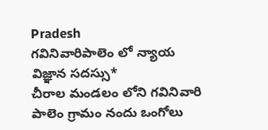Pradesh
గవినివారిపాలెం లో న్యాయ విజ్ఞాన సదస్సు*
చీరాల మండలం లోని గవినివారి పాలెం గ్రామం నందు ఒంగోలు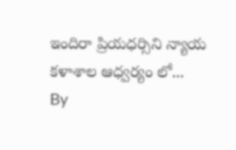ఇందిరా ప్రియధర్సిని న్యాయ కళాశాల ఆధ్వర్యం లో...
By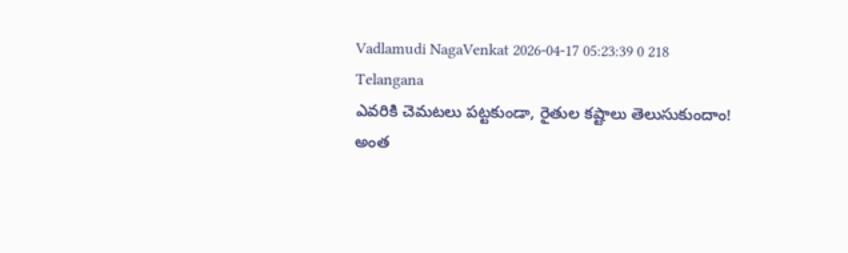Vadlamudi NagaVenkat 2026-04-17 05:23:39 0 218
Telangana
ఎవరికి చెమటలు పట్టకుండా, రైతుల కష్టాలు తెలుసుకుందాం!
అంత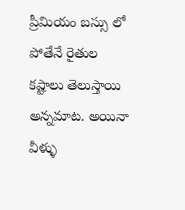ప్రీమియం బస్సు లో పోతేనే రైతుల కష్టాలు తెలుస్తాయి అన్నమాట. అయినా వీళ్ళు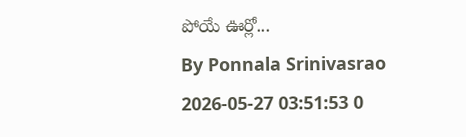పోయే ఊర్లో...
By Ponnala Srinivasrao 2026-05-27 03:51:53 0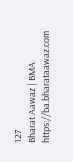127
Bharat Aawaz | BMA https://ba.bharataawaz.com